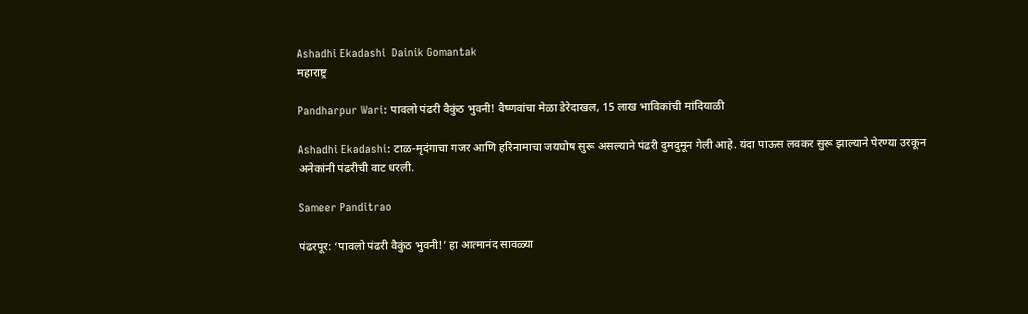Ashadhi Ekadashi  Dainik Gomantak
महाराष्ट्र

Pandharpur Wari: पावलो पंढरी वैकुंठ भुवनी! वैष्णवांचा मेळा डेरेदाखल, 15 लाख भाविकांची मांदियाळी

Ashadhi Ekadashi: टाळ-मृदंगाचा गजर आणि हरिनामाचा जयघोष सुरू असल्याने पंढरी दुमदुमून गेली आहे. यंदा पाऊस लवकर सुरू झाल्याने पेरण्या उरकून अनेकांनी पंढरीची वाट धरली.

Sameer Panditrao

पंढरपूर: ‘पावलो पंढरी वैकुंठ भुवनी!’ हा आत्मानंद सावळ्या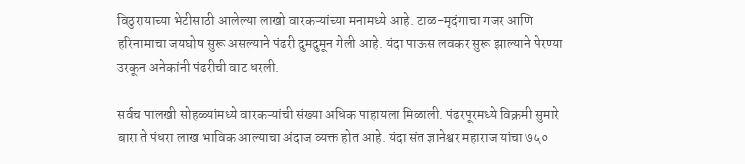विठुरायाच्या भेटीसाठी आलेल्या लाखो वारकऱ्यांच्या मनामध्ये आहे. टाळ-मृदंगाचा गजर आणि हरिनामाचा जयघोष सुरू असल्याने पंढरी दुमदुमून गेली आहे. यंदा पाऊस लवकर सुरू झाल्याने पेरण्या उरकून अनेकांनी पंढरीची वाट धरली.

सर्वच पालखी सोहळ्यांमध्ये वारकऱ्यांची संख्या अधिक पाहायला मिळाली. पंढरपूरमध्ये विक्रमी सुमारे बारा ते पंधरा लाख भाविक आल्याचा अंदाज व्यक्त होत आहे. यंदा संत ज्ञानेश्वर महाराज यांचा ७५०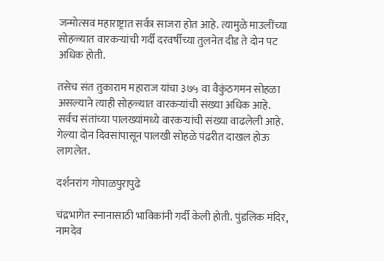जन्मोत्सव महाराष्ट्रात सर्वत्र साजरा होत आहे. त्यामुळे माउलींच्या सोहळ्यात वारकऱ्यांची गर्दी दरवर्षीच्या तुलनेत दीड ते दोन पट अधिक होती.

तसेच संत तुकाराम महाराज यांचा ३७५ वा वैकुंठगमन सोहळा असल्याने त्याही सोहळ्यात वारकऱ्यांची संख्या अधिक आहे. सर्वच संतांच्या पालख्यांमध्ये वारकऱ्यांची संख्या वाढलेली आहे. गेल्या दोन दिवसांपासून पालखी सोहळे पंढरीत दाखल होऊ लागलेत.

दर्शनरांग गोपाळपुरापुढे

चंद्रभागेत स्नानासाठी भाविकांनी गर्दी केली होती. पुंडलिक मंदिर, नामदेव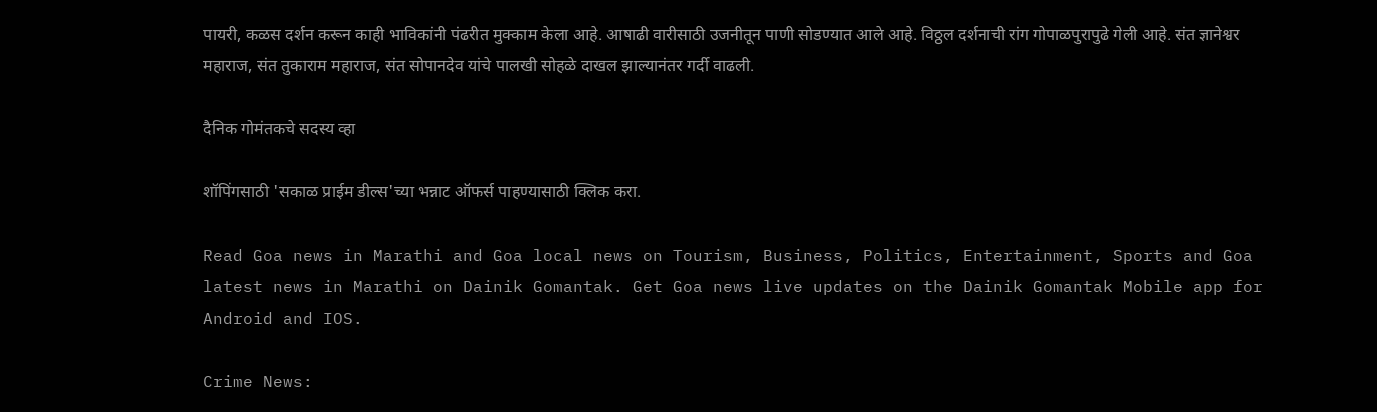पायरी, कळस दर्शन करून काही भाविकांनी पंढरीत मुक्काम केला आहे. आषाढी वारीसाठी उजनीतून पाणी सोडण्यात आले आहे. विठ्ठल दर्शनाची रांग गोपाळपुरापुढे गेली आहे. संत ज्ञानेश्वर महाराज, संत तुकाराम महाराज, संत सोपानदेव यांचे पालखी सोहळे दाखल झाल्यानंतर गर्दी वाढली.

दैनिक गोमंतकचे सदस्य व्हा

शॉपिंगसाठी 'सकाळ प्राईम डील्स'च्या भन्नाट ऑफर्स पाहण्यासाठी क्लिक करा.

Read Goa news in Marathi and Goa local news on Tourism, Business, Politics, Entertainment, Sports and Goa latest news in Marathi on Dainik Gomantak. Get Goa news live updates on the Dainik Gomantak Mobile app for Android and IOS.

Crime News: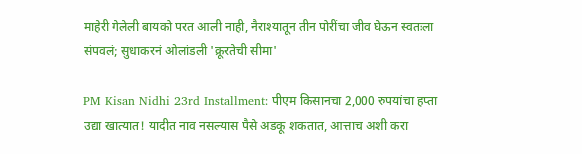माहेरी गेलेली बायको परत आली नाही, नैराश्यातून तीन पोरींचा जीव घेऊन स्वतःला संपवलं; सुधाकरनं ओलांडली 'क्रूरतेची सीमा'

PM Kisan Nidhi 23rd Installment: पीएम किसानचा 2,000 रुपयांचा हप्ता उद्या खात्यात! यादीत नाव नसल्यास पैसे अडकू शकतात, आत्ताच अशी करा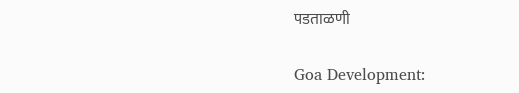पडताळणी

Goa Development: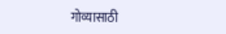गोव्यासाठी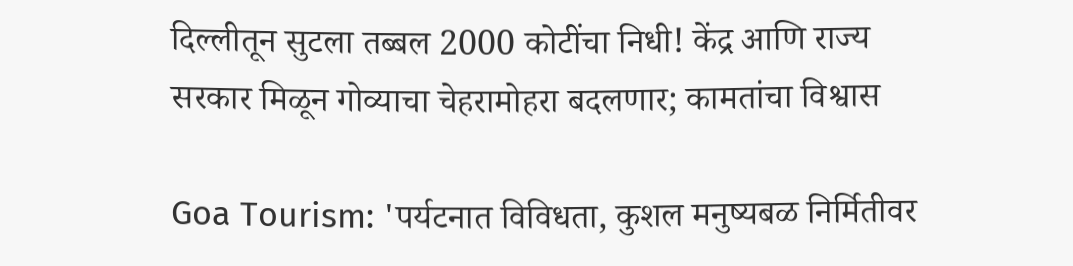दिल्लीतून सुटला तब्बल 2000 कोटींचा निधी! केंद्र आणि राज्य सरकार मिळून गोव्याचा चेहरामोहरा बदलणार; कामतांचा विश्वास

Goa Tourism: 'पर्यटनात विविधता, कुशल मनुष्यबळ निर्मितीवर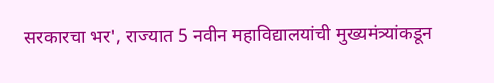सरकारचा भर', राज्यात 5 नवीन महाविद्यालयांची मुख्यमंत्र्यांकडून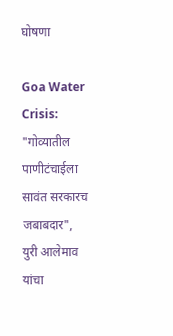घोषणा

Goa Water Crisis: "गोव्यातील पाणीटंचाईला सावंत सरकारच जबाबदार", युरी आलेमाव यांचा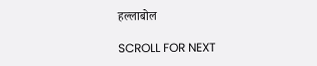हल्लाबोल

SCROLL FOR NEXT